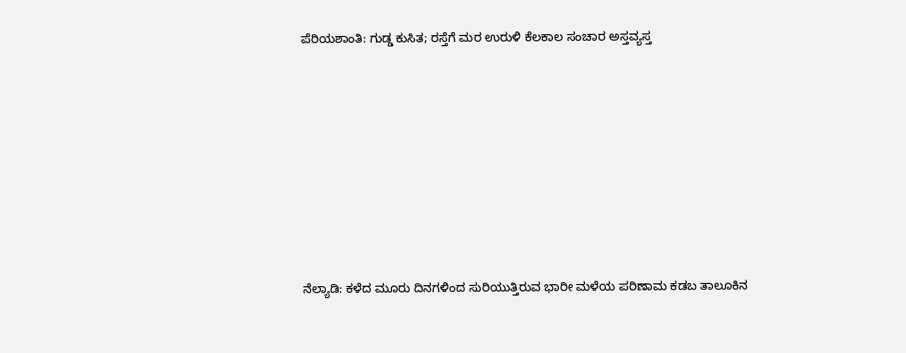ಪೆರಿಯಶಾಂತಿ: ಗುಡ್ಡ ಕುಸಿತ; ರಸ್ತೆಗೆ ಮರ ಉರುಳಿ ಕೆಲಕಾಲ ಸಂಚಾರ ಅಸ್ತವ್ಯಸ್ತ










ನೆಲ್ಯಾಡಿ: ಕಳೆದ ಮೂರು ದಿನಗಳಿಂದ ಸುರಿಯುತ್ತಿರುವ ಭಾರೀ ಮಳೆಯ ಪರಿಣಾಮ ಕಡಬ ತಾಲೂಕಿನ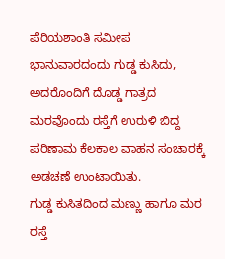ಪೆರಿಯಶಾಂತಿ ಸಮೀಪ ಭಾನುವಾರದಂದು ಗುಡ್ಡ ಕುಸಿದು, ಅದರೊಂದಿಗೆ ದೊಡ್ಡ ಗಾತ್ರದ ಮರವೊಂದು ರಸ್ತೆಗೆ ಉರುಳಿ ಬಿದ್ದ ಪರಿಣಾಮ ಕೆಲಕಾಲ ವಾಹನ ಸಂಚಾರಕ್ಕೆ ಅಡಚಣೆ ಉಂಟಾಯಿತು.
ಗುಡ್ಡ ಕುಸಿತದಿಂದ ಮಣ್ಣು ಹಾಗೂ ಮರ ರಸ್ತೆ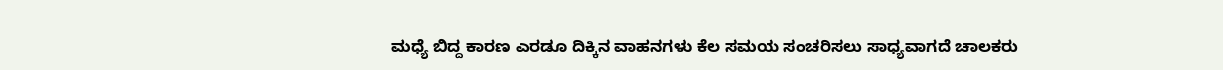ಮಧ್ಯೆ ಬಿದ್ದ ಕಾರಣ ಎರಡೂ ದಿಕ್ಕಿನ ವಾಹನಗಳು ಕೆಲ ಸಮಯ ಸಂಚರಿಸಲು ಸಾಧ್ಯವಾಗದೆ ಚಾಲಕರು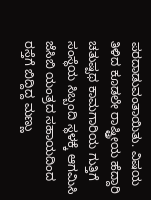ಪರದಾಡುವಂತಾಯಿತು. ವಿಷಯ ತಿಳಿದ ಕೂಡಲೇ ರಾಷ್ಟ್ರೀಯ ಹೆದ್ದಾರಿ ಚತುಷ್ಪಥ ಕಾಮಗಾರಿಯ ಗುತ್ತಿಗೆ ಸಂಸ್ಥೆಯ ಸಿಬ್ಬಂದಿ ಸ್ಥಳಕ್ಕೆ ಆಗಮಿಸಿ ಜೆಸಿಬಿ ಯಂತ್ರದ ಸಹಾಯದಿಂದ ರಸ್ತೆಗೆ ಬಿದ್ದಿದ್ದ ಮಣ್ಣು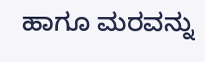ಹಾಗೂ ಮರವನ್ನು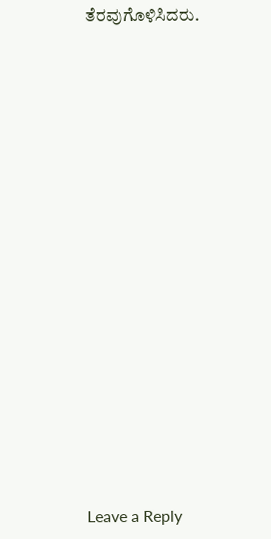ತೆರವುಗೊಳಿಸಿದರು.


















Leave a Reply